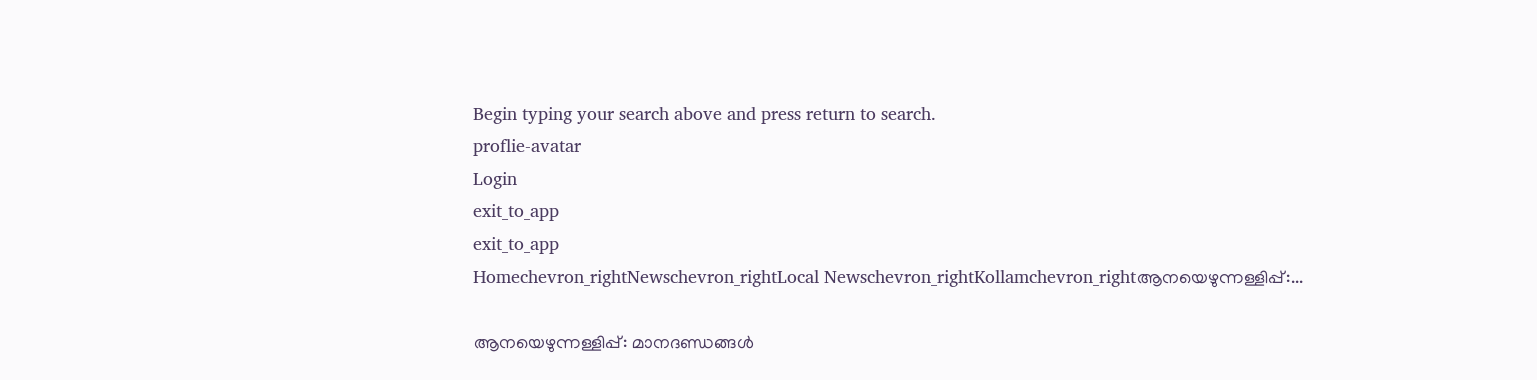Begin typing your search above and press return to search.
proflie-avatar
Login
exit_to_app
exit_to_app
Homechevron_rightNewschevron_rightLocal Newschevron_rightKollamchevron_rightആനയെഴുന്നള്ളിപ്പ്:...

ആനയെഴുന്നള്ളിപ്പ്: മാനദണ്ഡങ്ങള്‍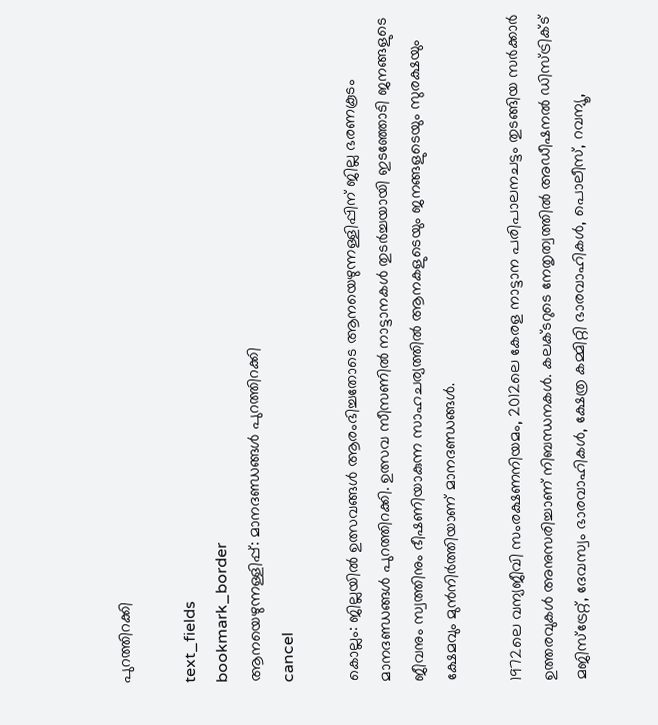പുറത്തിറക്കി

text_fields
bookmark_border
ആനയെഴുന്നള്ളിപ്പ്: മാനദണ്ഡങ്ങള്‍ പുറത്തിറക്കി
cancel

കൊല്ലം: ജില്ലയില്‍ ഉത്സവങ്ങള്‍ ആരംഭിച്ചതോടെ ആനയെഴുന്നള്ളിപ്പിന് ജില്ല ഭരണകൂടം മാനദണ്ഡങ്ങള്‍ പുറത്തിറക്കി. ഉത്സവ സീസണില്‍ നാട്ടാനകള്‍ തുടര്‍ച്ചയായി ഇടഞ്ഞോടി ജനങ്ങളുടെ ജീവനും സ്വത്തിനും ഭീഷണിയാകുന്ന സാഹചര്യത്തില്‍ ആനകളുടെയും ജനങ്ങളുടെയും സുരക്ഷയും ക്ഷേമവും മുന്‍നിര്‍ത്തിയാണ് മാനദണ്ഡങ്ങള്‍.

1972ലെ വന്യജീവി സംരക്ഷണനിയമം, 2012ലെ കേരള നാട്ടാന പരിപാലനചട്ടം തുടങ്ങിയ സര്‍ക്കാര്‍ ഉത്തരവുകള്‍ അനുസരിച്ചാണ് നിബന്ധനകള്‍. കലക്ടറുടെ നേതൃത്വത്തില്‍ അഡീഷനല്‍ ഡിസ്ട്രിക്ട് മജിസ്‌ട്രേറ്റ്, ദേവസ്വം ഭാരവാഹികള്‍, ക്ഷേത്ര കമ്മിറ്റി ഭാരവാഹികള്‍, പൊലീസ്, റവന്യൂ,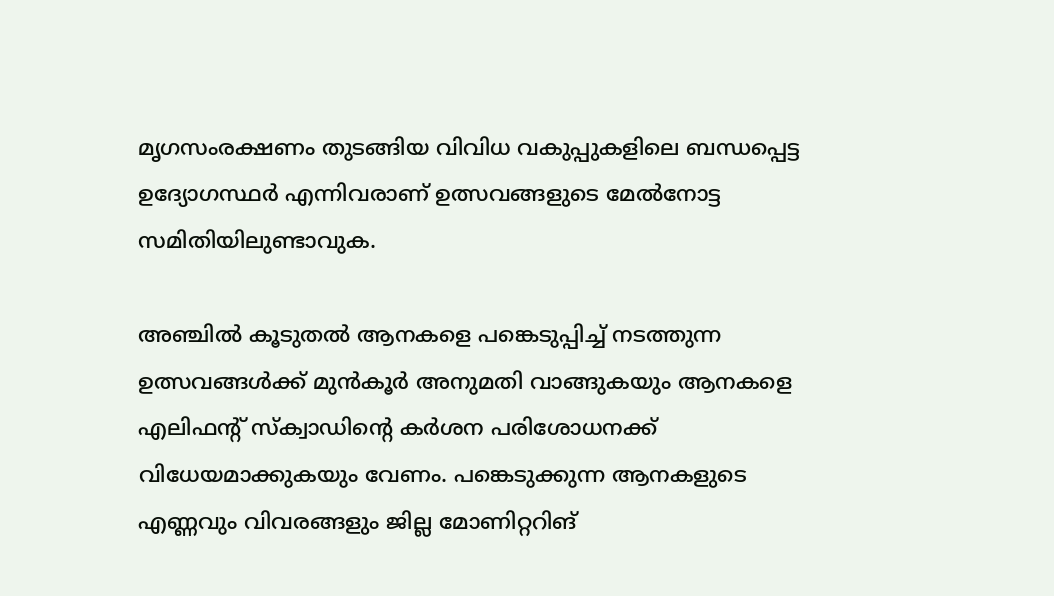മൃഗസംരക്ഷണം തുടങ്ങിയ വിവിധ വകുപ്പുകളിലെ ബന്ധപ്പെട്ട ഉദ്യോഗസ്ഥർ എന്നിവരാണ് ഉത്സവങ്ങളുടെ മേല്‍നോട്ട സമിതിയിലുണ്ടാവുക.

അഞ്ചില്‍ കൂടുതല്‍ ആനകളെ പങ്കെടുപ്പിച്ച് നടത്തുന്ന ഉത്സവങ്ങള്‍ക്ക് മുന്‍കൂര്‍ അനുമതി വാങ്ങുകയും ആനകളെ എലിഫന്റ് സ്‌ക്വാഡിന്റെ കര്‍ശന പരിശോധനക്ക് വിധേയമാക്കുകയും വേണം. പങ്കെടുക്കുന്ന ആനകളുടെ എണ്ണവും വിവരങ്ങളും ജില്ല മോണിറ്ററിങ്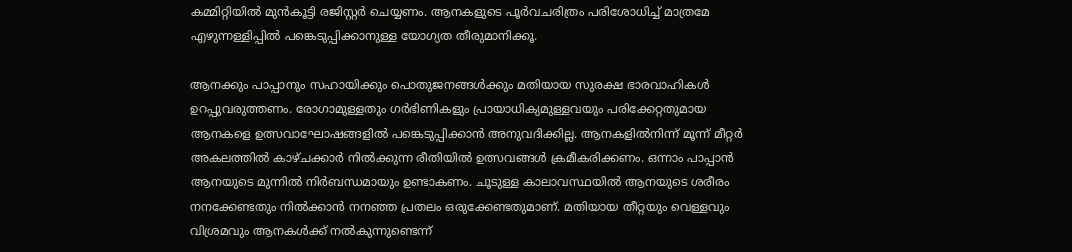കമ്മിറ്റിയില്‍ മുന്‍കൂട്ടി രജിസ്റ്റര്‍ ചെയ്യണം. ആനകളുടെ പൂര്‍വചരിത്രം പരിശോധിച്ച് മാത്രമേ എഴുന്നള്ളിപ്പില്‍ പങ്കെടുപ്പിക്കാനുള്ള യോഗ്യത തീരുമാനിക്കൂ.

ആനക്കും പാപ്പാനും സഹായിക്കും പൊതുജനങ്ങള്‍ക്കും മതിയായ സുരക്ഷ ഭാരവാഹികള്‍ ഉറപ്പുവരുത്തണം. രോഗാമുള്ളതും ഗര്‍ഭിണികളും പ്രായാധിക്യമുള്ളവയും പരിക്കേറ്റതുമായ ആനകളെ ഉത്സവാഘോഷങ്ങളില്‍ പങ്കെടുപ്പിക്കാന്‍ അനുവദിക്കില്ല. ആനകളില്‍നിന്ന് മൂന്ന് മീറ്റര്‍ അകലത്തില്‍ കാഴ്ചക്കാര്‍ നില്‍ക്കുന്ന രീതിയില്‍ ഉത്സവങ്ങള്‍ ക്രമീകരിക്കണം. ഒന്നാം പാപ്പാന്‍ ആനയുടെ മുന്നില്‍ നിര്‍ബന്ധമായും ഉണ്ടാകണം. ചൂടുള്ള കാലാവസ്ഥയില്‍ ആനയുടെ ശരീരം നനക്കേണ്ടതും നില്‍ക്കാന്‍ നനഞ്ഞ പ്രതലം ഒരുക്കേണ്ടതുമാണ്. മതിയായ തീറ്റയും വെള്ളവും വിശ്രമവും ആനകള്‍ക്ക് നല്‍കുന്നുണ്ടെന്ന്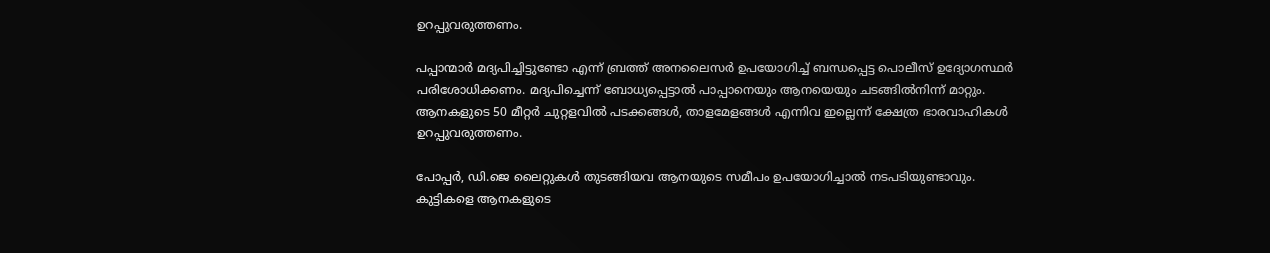ഉറപ്പുവരുത്തണം.

പപ്പാന്മാര്‍ മദ്യപിച്ചിട്ടുണ്ടോ എന്ന് ബ്രത്ത് അനലൈസര്‍ ഉപയോഗിച്ച് ബന്ധപ്പെട്ട പൊലീസ് ഉദ്യോഗസ്ഥര്‍ പരിശോധിക്കണം. മദ്യപിച്ചെന്ന് ബോധ്യപ്പെട്ടാല്‍ പാപ്പാനെയും ആനയെയും ചടങ്ങില്‍നിന്ന് മാറ്റും. ആനകളുടെ 50 മീറ്റര്‍ ചുറ്റളവില്‍ പടക്കങ്ങള്‍, താളമേളങ്ങള്‍ എന്നിവ ഇല്ലെന്ന് ക്ഷേത്ര ഭാരവാഹികള്‍ ഉറപ്പുവരുത്തണം.

പോപ്പര്‍, ഡി.ജെ ലൈറ്റുകള്‍ തുടങ്ങിയവ ആനയുടെ സമീപം ഉപയോഗിച്ചാല്‍ നടപടിയുണ്ടാവും. കുട്ടികളെ ആനകളുടെ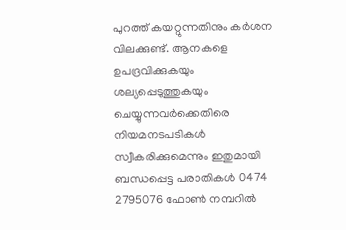പുറത്ത് കയറ്റുന്നതിനും കര്‍ശന വിലക്കുണ്ട്. ആനകളെ ഉപദ്രവിക്കുകയും ശല്യപ്പെടുത്തുകയും ചെയ്യുന്നവര്‍ക്കെതിരെ നിയമനടപടികള്‍ സ്വീകരിക്കുമെന്നും ഇതുമായി ബന്ധപ്പെട്ട പരാതികള്‍ 0474 2795076 ഫോണ്‍ നമ്പറില്‍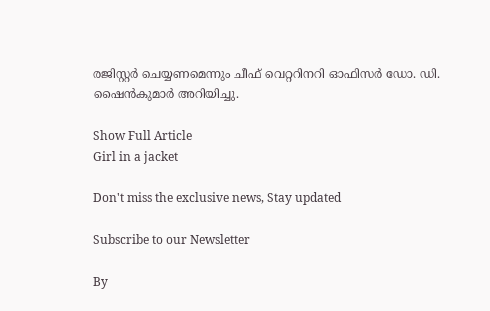രജിസ്റ്റര്‍ ചെയ്യണമെന്നും ചീഫ് വെറ്ററിനറി ഓഫിസര്‍ ഡോ. ഡി. ഷൈന്‍കുമാര്‍ അറിയിച്ചു.

Show Full Article
Girl in a jacket

Don't miss the exclusive news, Stay updated

Subscribe to our Newsletter

By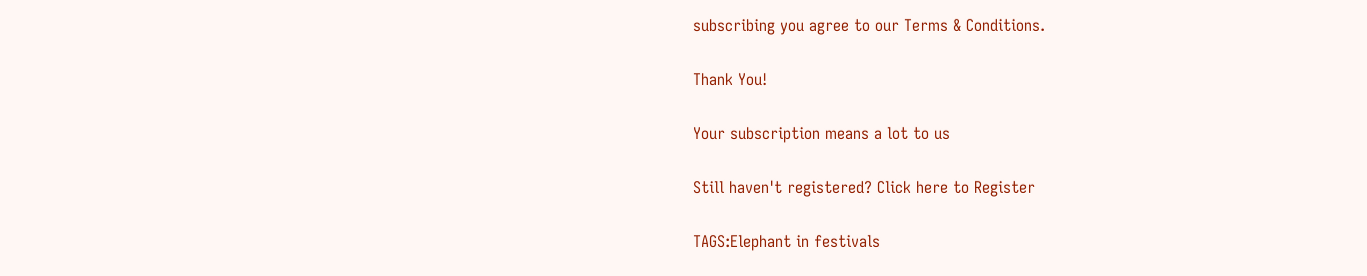subscribing you agree to our Terms & Conditions.

Thank You!

Your subscription means a lot to us

Still haven't registered? Click here to Register

TAGS:Elephant in festivals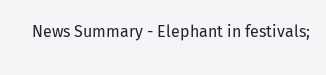News Summary - Elephant in festivals;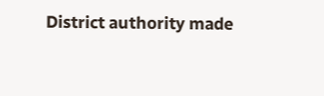District authority made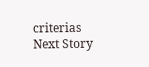criterias
Next Story